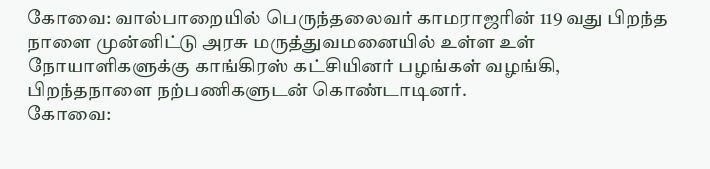கோவை: வால்பாறையில் பெருந்தலைவர் காமராஜரின் 119 வது பிறந்த நாளை முன்னிட்டு அரசு மருத்துவமனையில் உள்ள உள் நோயாளிகளுக்கு காங்கிரஸ் கட்சியினர் பழங்கள் வழங்கி, பிறந்தநாளை நற்பணிகளுடன் கொண்டாடினர்.
கோவை: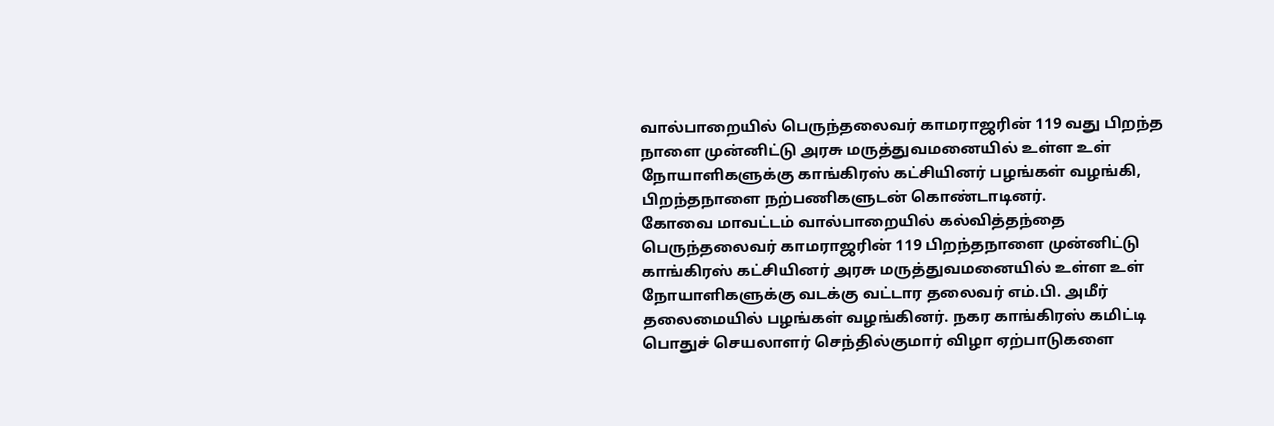வால்பாறையில் பெருந்தலைவர் காமராஜரின் 119 வது பிறந்த நாளை முன்னிட்டு அரசு மருத்துவமனையில் உள்ள உள் நோயாளிகளுக்கு காங்கிரஸ் கட்சியினர் பழங்கள் வழங்கி, பிறந்தநாளை நற்பணிகளுடன் கொண்டாடினர்.
கோவை மாவட்டம் வால்பாறையில் கல்வித்தந்தை பெருந்தலைவர் காமராஜரின் 119 பிறந்தநாளை முன்னிட்டு காங்கிரஸ் கட்சியினர் அரசு மருத்துவமனையில் உள்ள உள் நோயாளிகளுக்கு வடக்கு வட்டார தலைவர் எம்.பி. அமீர் தலைமையில் பழங்கள் வழங்கினர். நகர காங்கிரஸ் கமிட்டி பொதுச் செயலாளர் செந்தில்குமார் விழா ஏற்பாடுகளை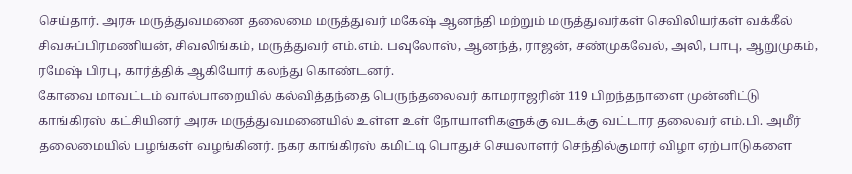செய்தார். அரசு மருத்துவமனை தலைமை மருத்துவர் மகேஷ் ஆனந்தி மற்றும் மருத்துவர்கள் செவிலியர்கள் வக்கீல் சிவசுப்பிரமணியன், சிவலிங்கம், மருத்துவர் எம்.எம். பவுலோஸ், ஆனந்த், ராஜன், சண்முகவேல், அலி, பாபு, ஆறுமுகம், ரமேஷ் பிரபு, கார்த்திக் ஆகியோர் கலந்து கொண்டனர்.
கோவை மாவட்டம் வால்பாறையில் கல்வித்தந்தை பெருந்தலைவர் காமராஜரின் 119 பிறந்தநாளை முன்னிட்டு காங்கிரஸ் கட்சியினர் அரசு மருத்துவமனையில் உள்ள உள் நோயாளிகளுக்கு வடக்கு வட்டார தலைவர் எம்.பி. அமீர் தலைமையில் பழங்கள் வழங்கினர். நகர காங்கிரஸ் கமிட்டி பொதுச் செயலாளர் செந்தில்குமார் விழா ஏற்பாடுகளை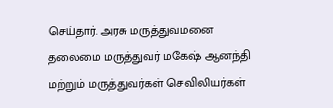செய்தார். அரசு மருத்துவமனை தலைமை மருத்துவர் மகேஷ் ஆனந்தி மற்றும் மருத்துவர்கள் செவிலியர்கள்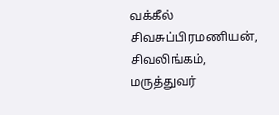வக்கீல் சிவசுப்பிரமணியன், சிவலிங்கம், மருத்துவர்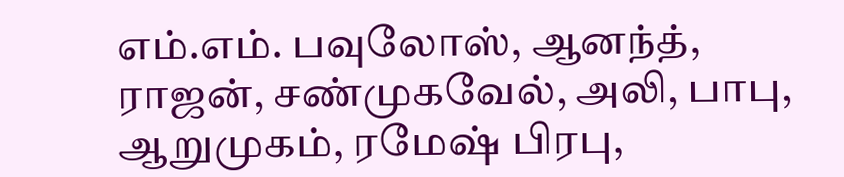எம்.எம். பவுலோஸ், ஆனந்த், ராஜன், சண்முகவேல், அலி, பாபு, ஆறுமுகம், ரமேஷ் பிரபு,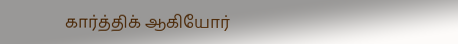கார்த்திக் ஆகியோர்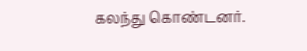கலந்து கொண்டனர்.